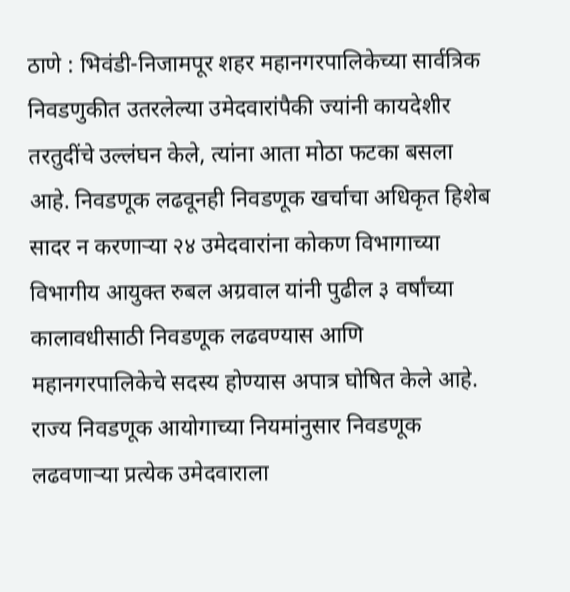ठाणे : भिवंडी-निजामपूर शहर महानगरपालिकेच्या सार्वत्रिक निवडणुकीत उतरलेल्या उमेदवारांपैकी ज्यांनी कायदेशीर तरतुदींचे उल्लंघन केले, त्यांना आता मोठा फटका बसला आहे. निवडणूक लढवूनही निवडणूक खर्चाचा अधिकृत हिशेब सादर न करणाऱ्या २४ उमेदवारांना कोकण विभागाच्या विभागीय आयुक्त रुबल अग्रवाल यांनी पुढील ३ वर्षांच्या कालावधीसाठी निवडणूक लढवण्यास आणि महानगरपालिकेचे सदस्य होण्यास अपात्र घोषित केले आहे.
राज्य निवडणूक आयोगाच्या नियमांनुसार निवडणूक लढवणाऱ्या प्रत्येक उमेदवाराला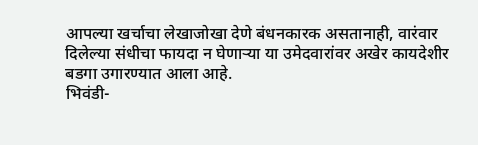आपल्या खर्चाचा लेखाजोखा देणे बंधनकारक असतानाही, वारंवार दिलेल्या संधीचा फायदा न घेणाऱ्या या उमेदवारांवर अखेर कायदेशीर बडगा उगारण्यात आला आहे.
भिवंडी-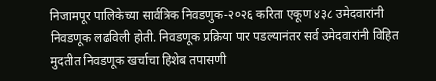निजामपूर पालिकेच्या सार्वत्रिक निवडणुक-२०२६ करिता एकूण ४३८ उमेदवारांनी निवडणूक लढविली होती. निवडणूक प्रक्रिया पार पडल्यानंतर सर्व उमेदवारांनी विहित मुदतीत निवडणूक खर्चाचा हिशेब तपासणी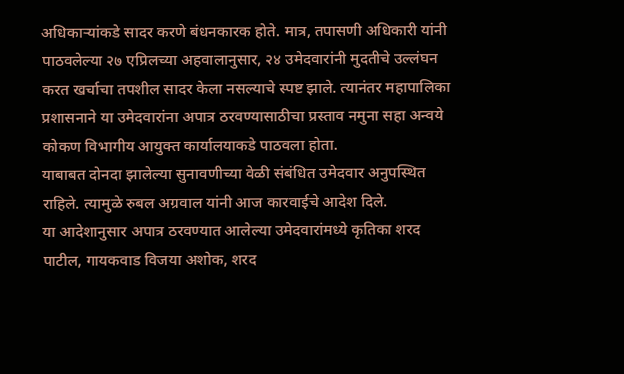अधिकाऱ्यांकडे सादर करणे बंधनकारक होते. मात्र, तपासणी अधिकारी यांनी पाठवलेल्या २७ एप्रिलच्या अहवालानुसार, २४ उमेदवारांनी मुदतीचे उल्लंघन करत खर्चाचा तपशील सादर केला नसल्याचे स्पष्ट झाले. त्यानंतर महापालिका प्रशासनाने या उमेदवारांना अपात्र ठरवण्यासाठीचा प्रस्ताव नमुना सहा अन्वये कोकण विभागीय आयुक्त कार्यालयाकडे पाठवला होता.
याबाबत दोनदा झालेल्या सुनावणीच्या वेळी संबंधित उमेदवार अनुपस्थित राहिले. त्यामुळे रुबल अग्रवाल यांनी आज कारवाईचे आदेश दिले.
या आदेशानुसार अपात्र ठरवण्यात आलेल्या उमेदवारांमध्ये कृतिका शरद पाटील, गायकवाड विजया अशोक, शरद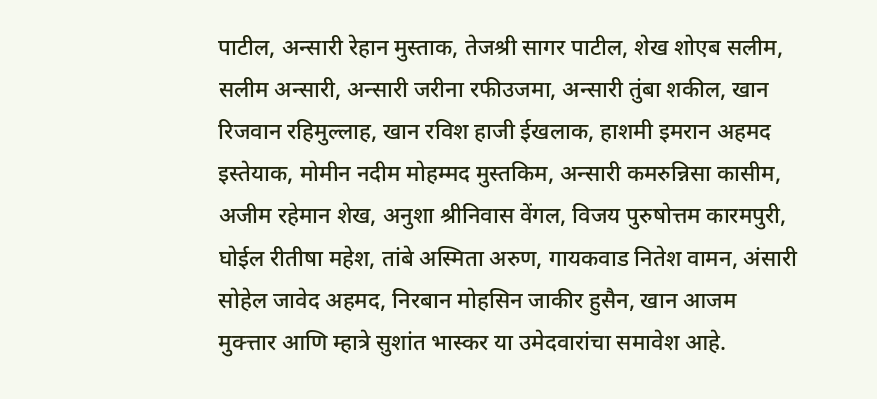पाटील, अन्सारी रेहान मुस्ताक, तेजश्री सागर पाटील, शेख शोएब सलीम, सलीम अन्सारी, अन्सारी जरीना रफीउजमा, अन्सारी तुंबा शकील, खान रिजवान रहिमुल्लाह, खान रविश हाजी ईखलाक, हाशमी इमरान अहमद इस्तेयाक, मोमीन नदीम मोहम्मद मुस्तकिम, अन्सारी कमरुन्निसा कासीम, अजीम रहेमान शेख, अनुशा श्रीनिवास वेंगल, विजय पुरुषोत्तम कारमपुरी, घोईल रीतीषा महेश, तांबे अस्मिता अरुण, गायकवाड नितेश वामन, अंसारी सोहेल जावेद अहमद, निरबान मोहसिन जाकीर हुसैन, खान आजम मुक्त्तार आणि म्हात्रे सुशांत भास्कर या उमेदवारांचा समावेश आहे.